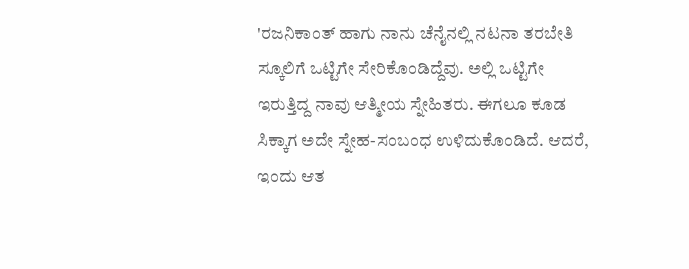'ರಜನಿಕಾಂತ್ ಹಾಗು ನಾನು ಚೆನೈನಲ್ಲಿ ನಟನಾ ತರಬೇತಿ ಸ್ಕೂಲಿಗೆ ಒಟ್ಟಿಗೇ ಸೇರಿಕೊಂಡಿದ್ದೆವು. ಅಲ್ಲಿ ಒಟ್ಟಿಗೇ ಇರುತ್ತಿದ್ದ ನಾವು ಆತ್ಮೀಯ ಸ್ನೇಹಿತರು. ಈಗಲೂ ಕೂಡ ಸಿಕ್ಕಾಗ ಅದೇ ಸ್ನೇಹ-ಸಂಬಂಧ ಉಳಿದುಕೊಂಡಿದೆ. ಆದರೆ, ಇಂದು ಆತ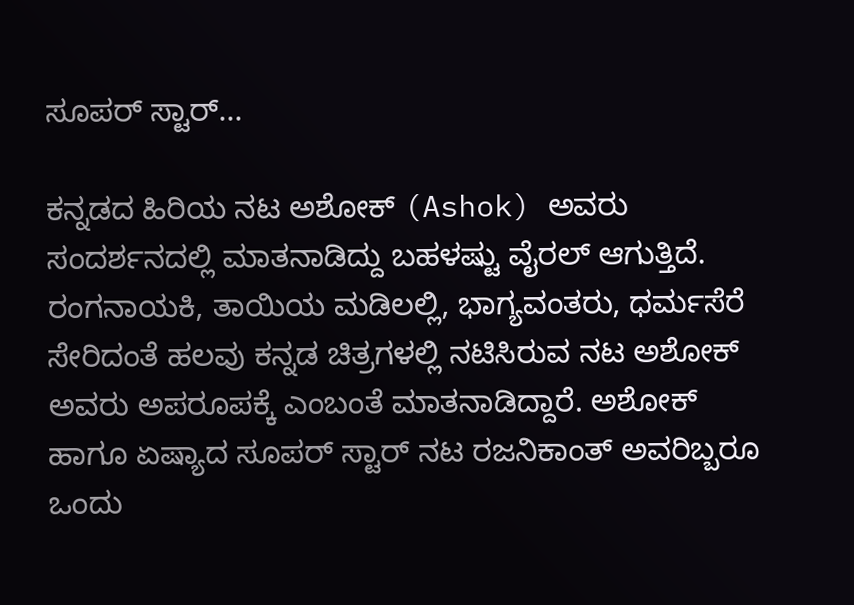ಸೂಪರ್ ಸ್ಟಾರ್...

ಕನ್ನಡದ ಹಿರಿಯ ನಟ ಅಶೋಕ್ (Ashok) ಅವರು ಸಂದರ್ಶನದಲ್ಲಿ ಮಾತನಾಡಿದ್ದು ಬಹಳಷ್ಟು ವೈರಲ್ ಆಗುತ್ತಿದೆ. ರಂಗನಾಯಕಿ, ತಾಯಿಯ ಮಡಿಲಲ್ಲಿ, ಭಾಗ್ಯವಂತರು, ಧರ್ಮಸೆರೆ ಸೇರಿದಂತೆ ಹಲವು ಕನ್ನಡ ಚಿತ್ರಗಳಲ್ಲಿ ನಟಿಸಿರುವ ನಟ ಅಶೋಕ್ ಅವರು ಅಪರೂಪಕ್ಕೆ ಎಂಬಂತೆ ಮಾತನಾಡಿದ್ದಾರೆ. ಅಶೋಕ್ ಹಾಗೂ ಏಷ್ಯಾದ ಸೂಪರ್ ಸ್ಟಾರ್ ನಟ ರಜನಿಕಾಂತ್ ಅವರಿಬ್ಬರೂ ಒಂದು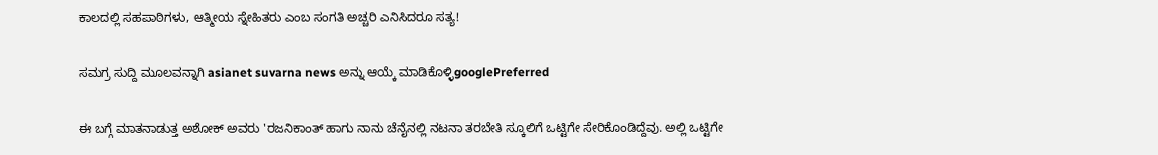ಕಾಲದಲ್ಲಿ ಸಹಪಾಠಿಗಳು, ಆತ್ಮೀಯ ಸ್ನೇಹಿತರು ಎಂಬ ಸಂಗತಿ ಅಚ್ಚರಿ ಎನಿಸಿದರೂ ಸತ್ಯ!

ಸಮಗ್ರ ಸುದ್ದಿ ಮೂಲವನ್ನಾಗಿ asianet suvarna news ಅನ್ನು ಆಯ್ಕೆ ಮಾಡಿಕೊಳ್ಳಿgooglePreferred

ಈ ಬಗ್ಗೆ ಮಾತನಾಡುತ್ತ ಅಶೋಕ್ ಅವರು 'ರಜನಿಕಾಂತ್ ಹಾಗು ನಾನು ಚೆನೈನಲ್ಲಿ ನಟನಾ ತರಬೇತಿ ಸ್ಕೂಲಿಗೆ ಒಟ್ಟಿಗೇ ಸೇರಿಕೊಂಡಿದ್ದೆವು. ಅಲ್ಲಿ ಒಟ್ಟಿಗೇ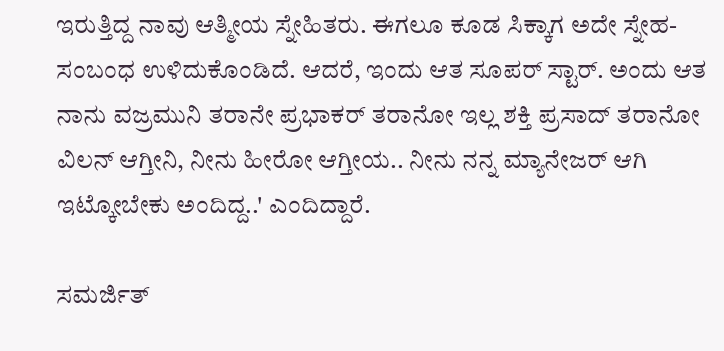ಇರುತ್ತಿದ್ದ ನಾವು ಆತ್ಮೀಯ ಸ್ನೇಹಿತರು. ಈಗಲೂ ಕೂಡ ಸಿಕ್ಕಾಗ ಅದೇ ಸ್ನೇಹ-ಸಂಬಂಧ ಉಳಿದುಕೊಂಡಿದೆ. ಆದರೆ, ಇಂದು ಆತ ಸೂಪರ್ ಸ್ಟಾರ್. ಅಂದು ಆತ ನಾನು ವಜ್ರಮುನಿ ತರಾನೇ ಪ್ರಭಾಕರ್ ತರಾನೋ ಇಲ್ಲ ಶಕ್ತಿ ಪ್ರಸಾದ್ ತರಾನೋ ವಿಲನ್ ಆಗ್ತೀನಿ, ನೀನು ಹೀರೋ ಆಗ್ತೀಯ.. ನೀನು ನನ್ನ ಮ್ಯಾನೇಜರ್ ಆಗಿ ಇಟ್ಕೋಬೇಕು ಅಂದಿದ್ದ..' ಎಂದಿದ್ದಾರೆ.

ಸಮರ್ಜಿತ್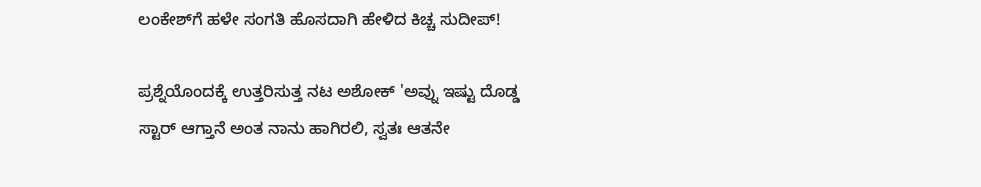ಲಂಕೇಶ್‌ಗೆ ಹಳೇ ಸಂಗತಿ ಹೊಸದಾಗಿ ಹೇಳಿದ ಕಿಚ್ಚ ಸುದೀಪ್!

ಪ್ರಶ್ನೆಯೊಂದಕ್ಕೆ ಉತ್ತರಿಸುತ್ತ ನಟ ಅಶೋಕ್ 'ಅವ್ನು ಇಷ್ಟು ದೊಡ್ಡ ಸ್ಟಾರ್ ಆಗ್ತಾನೆ ಅಂತ ನಾನು ಹಾಗಿರಲಿ, ಸ್ವತಃ ಆತನೇ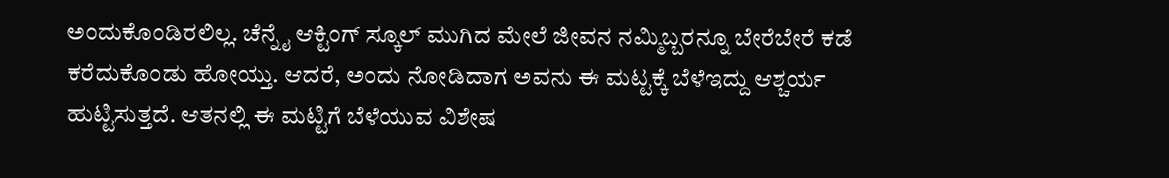ಅಂದುಕೊಂಡಿರಲಿಲ್ಲ. ಚೆನ್ನೈ ಆಕ್ಟಿಂಗ್ ಸ್ಕೂಲ್ ಮುಗಿದ ಮೇಲೆ ಜೀವನ ನಮ್ಮಿಬ್ಬರನ್ನೂ ಬೇರೆಬೇರೆ ಕಡೆ ಕರೆದುಕೊಂಡು ಹೋಯ್ತು. ಆದರೆ, ಅಂದು ನೋಡಿದಾಗ ಅವನು ಈ ಮಟ್ಟಕ್ಕೆ ಬೆಳೆಇದ್ದು ಆಶ್ಚರ್ಯ ಹುಟ್ಟಿಸುತ್ತದೆ. ಆತನಲ್ಲಿ ಈ ಮಟ್ಟಿಗೆ ಬೆಳೆಯುವ ವಿಶೇಷ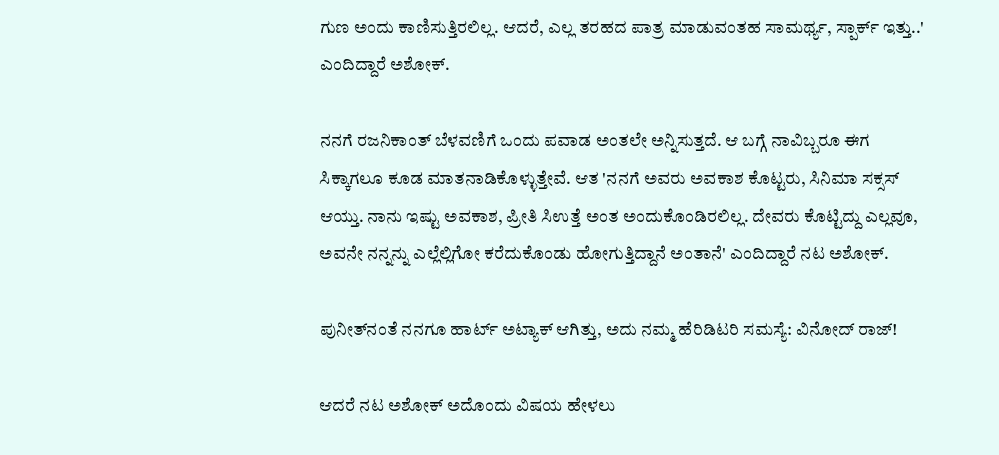ಗುಣ ಅಂದು ಕಾಣಿಸುತ್ತಿರಲಿಲ್ಲ. ಆದರೆ, ಎಲ್ಲ ತರಹದ ಪಾತ್ರ ಮಾಡುವಂತಹ ಸಾಮರ್ಥ್ಯ, ಸ್ಪಾರ್ಕ್ ಇತ್ತು..' ಎಂದಿದ್ದಾರೆ ಅಶೋಕ್.

ನನಗೆ ರಜನಿಕಾಂತ್ ಬೆಳವಣಿಗೆ ಒಂದು ಪವಾಡ ಅಂತಲೇ ಅನ್ನಿಸುತ್ತದೆ. ಆ ಬಗ್ಗೆ ನಾವಿಬ್ಬರೂ ಈಗ ಸಿಕ್ಕಾಗಲೂ ಕೂಡ ಮಾತನಾಡಿಕೊಳ್ಳುತ್ತೇವೆ. ಆತ 'ನನಗೆ ಅವರು ಅವಕಾಶ ಕೊಟ್ಟರು, ಸಿನಿಮಾ ಸಕ್ಸಸ್ ಆಯ್ತು. ನಾನು ಇಷ್ಟು ಅವಕಾಶ, ಪ್ರೀತಿ ಸಿಉತ್ತೆ ಅಂತ ಅಂದುಕೊಂಡಿರಲಿಲ್ಲ. ದೇವರು ಕೊಟ್ಟಿದ್ದು ಎಲ್ಲವೂ, ಅವನೇ ನನ್ನನ್ನು ಎಲ್ಲೆಲ್ಲಿಗೋ ಕರೆದುಕೊಂಡು ಹೋಗುತ್ತಿದ್ದಾನೆ ಅಂತಾನೆ' ಎಂದಿದ್ದಾರೆ ನಟ ಅಶೋಕ್.

ಪುನೀತ್‌ನಂತೆ ನನಗೂ ಹಾರ್ಟ್ ಅಟ್ಯಾಕ್ ಆಗಿತ್ತು, ಅದು ನಮ್ಮ ಹೆರಿಡಿಟರಿ ಸಮಸ್ಯೆ: ವಿನೋದ್ ರಾಜ್!

ಆದರೆ ನಟ ಅಶೋಕ್ ಅದೊಂದು ವಿಷಯ ಹೇಳಲು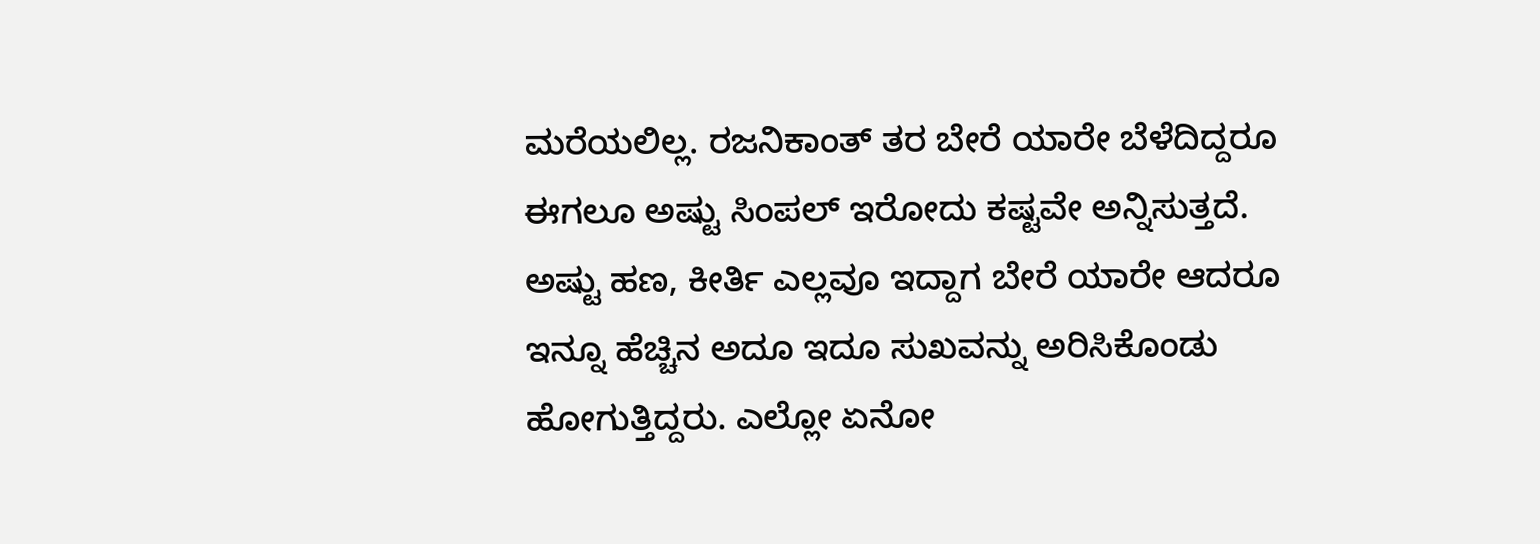ಮರೆಯಲಿಲ್ಲ. ರಜನಿಕಾಂತ್ ತರ ಬೇರೆ ಯಾರೇ ಬೆಳೆದಿದ್ದರೂ ಈಗಲೂ ಅಷ್ಟು ಸಿಂಪಲ್‌ ಇರೋದು ಕಷ್ಟವೇ ಅನ್ನಿಸುತ್ತದೆ. ಅಷ್ಟು ಹಣ, ಕೀರ್ತಿ ಎಲ್ಲವೂ ಇದ್ದಾಗ ಬೇರೆ ಯಾರೇ ಆದರೂ ಇನ್ನೂ ಹೆಚ್ಚಿನ ಅದೂ ಇದೂ ಸುಖವನ್ನು ಅರಿಸಿಕೊಂಡು ಹೋಗುತ್ತಿದ್ದರು. ಎಲ್ಲೋ ಏನೋ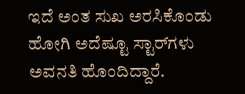ಇದೆ ಅಂತ ಸುಖ ಅರಸಿಕೊಂಡು ಹೋಗಿ ಅದೆಷ್ಟೂ ಸ್ಟಾರ್‌ಗಳು ಅವನತಿ ಹೊಂದಿದ್ದಾರೆ.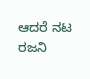ಆದರೆ ನಟ ರಜನಿ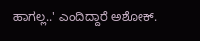ಹಾಗಲ್ಲ..' ಎಂದಿದ್ದಾರೆ ಅಶೋಕ್.